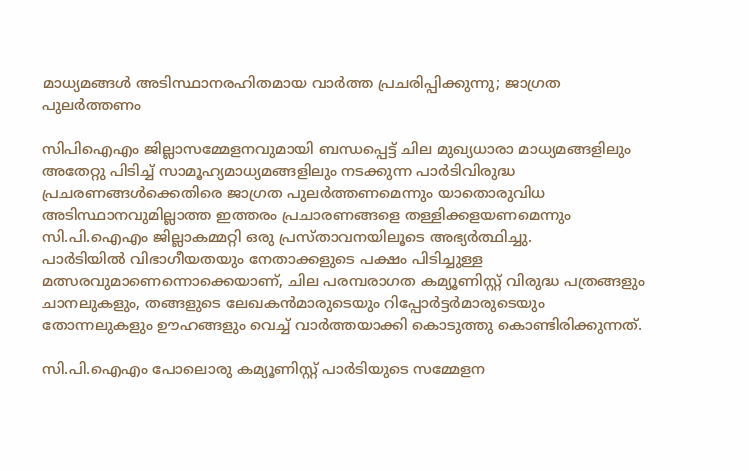മാധ്യമങ്ങൾ അടിസ്ഥാനരഹിതമായ വാർത്ത പ്രചരിപ്പിക്കുന്നു; ജാഗ്രത പുലര്‍ത്തണം

സിപിഐഎം ജില്ലാസമ്മേളനവുമായി ബന്ധപ്പെട്ട് ചില മുഖ്യധാരാ മാധ്യമങ്ങളിലും
അതേറ്റു പിടിച്ച് സാമൂഹ്യമാധ്യമങ്ങളിലും നടക്കുന്ന പാര്‍ടിവിരുദ്ധ പ്രചരണങ്ങള്‍ക്കെതിരെ ജാഗ്രത പുലര്‍ത്തണമെന്നും യാതൊരുവിധ അടിസ്ഥാനവുമില്ലാത്ത ഇത്തരം പ്രചാരണങ്ങളെ തള്ളിക്കളയണമെന്നും സി.പി.ഐഎം ജില്ലാകമ്മറ്റി ഒരു പ്രസ്താവനയിലൂടെ അഭ്യര്‍ത്ഥിച്ചു.
പാര്‍ടിയില്‍ വിഭാഗീയതയും നേതാക്കളുടെ പക്ഷം പിടിച്ചുള്ള മത്സരവുമാണെന്നൊക്കെയാണ്, ചില പരമ്പരാഗത കമ്യൂണിസ്റ്റ് വിരുദ്ധ പത്രങ്ങളും ചാനലുകളും, തങ്ങളുടെ ലേഖകന്‍മാരുടെയും റിപ്പോര്‍ട്ടര്‍മാരുടെയും തോന്നലുകളും ഊഹങ്ങളും വെച്ച് വാര്‍ത്തയാക്കി കൊടുത്തു കൊണ്ടിരിക്കുന്നത്.

സി.പി.ഐഎം പോലൊരു കമ്യൂണിസ്റ്റ് പാര്‍ടിയുടെ സമ്മേളന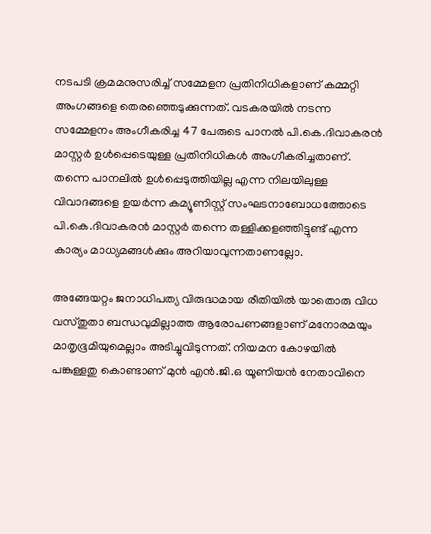നടപടി ക്രമമനുസരിച്ച് സമ്മേളന പ്രതിനിധികളാണ് കമ്മറ്റി അംഗങ്ങളെ തെരഞ്ഞെടുക്കുന്നത്. വടകരയില്‍ നടന്ന സമ്മേളനം അംഗീകരിച്ച 47 പേരുടെ പാനല്‍ പി.കെ.ദിവാകരന്‍ മാസ്റ്റര്‍ ഉള്‍പ്പെടെയുള്ള പ്രതിനിധികള്‍ അംഗീകരിച്ചതാണ്. തന്നെ പാനലില്‍ ഉള്‍പ്പെടുത്തിയില്ല എന്ന നിലയിലുള്ള വിവാദങ്ങളെ ഉയര്‍ന്ന കമ്യൂണിസ്റ്റ് സംഘടനാബോധത്തോടെ പി.കെ.ദിവാകരന്‍ മാസ്റ്റര്‍ തന്നെ തള്ളിക്കളഞ്ഞിട്ടുണ്ട് എന്ന കാര്യം മാധ്യമങ്ങള്‍ക്കും അറിയാവുന്നതാണല്ലോ.

അങ്ങേയറ്റം ജനാധിപത്യ വിരുദ്ധമായ രീതിയില്‍ യാതൊരു വിധ വസ്തുതാ ബന്ധവുമില്ലാത്ത ആരോപണങ്ങളാണ് മനോരമയും മാതൃഭൂമിയുമെല്ലാം അടിച്ചുവിടുന്നത്. നിയമന കോഴയില്‍ പങ്കുള്ളതു കൊണ്ടാണ് മുന്‍ എന്‍.ജി.ഒ യൂണിയന്‍ നേതാവിനെ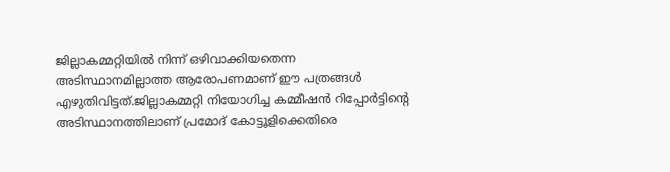ജില്ലാകമ്മറ്റിയില്‍ നിന്ന് ഒഴിവാക്കിയതെന്ന അടിസ്ഥാനമില്ലാത്ത ആരോപണമാണ് ഈ പത്രങ്ങള്‍ എഴുതിവിട്ടത്.ജില്ലാകമ്മറ്റി നിയോഗിച്ച കമ്മീഷന്‍ റിപ്പോര്‍ട്ടിന്‍റെ അടിസ്ഥാനത്തിലാണ് പ്രമോദ് കോട്ടൂളിക്കെതിരെ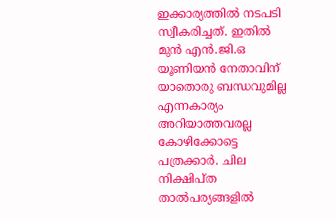ഇക്കാര്യത്തില്‍ നടപടി സ്വീകരിച്ചത്. ഇതില്‍ മുന്‍ എന്‍.ജി.ഒ യൂണിയന്‍ നേതാവിന് യാതൊരു ബന്ധവുമില്ല എന്നകാര്യം അറിയാത്തവരല്ല കോഴിക്കോട്ടെ പത്രക്കാര്‍. ചില നിക്ഷിപ്ത താല്‍പര്യങ്ങളില്‍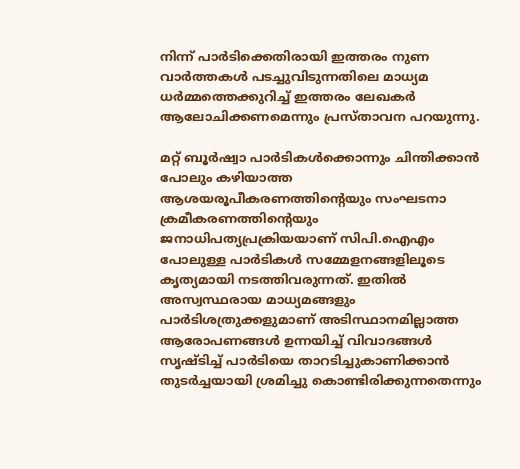നിന്ന് പാര്‍ടിക്കെതിരായി ഇത്തരം നുണ വാര്‍ത്തകള്‍ പടച്ചുവിടുന്നതിലെ മാധ്യമ ധര്‍മ്മത്തെക്കുറിച്ച് ഇത്തരം ലേഖകര്‍ ആലോചിക്കണമെന്നും പ്രസ്താവന പറയുന്നു.

മറ്റ് ബൂര്‍ഷ്വാ പാര്‍ടികള്‍ക്കൊന്നും ചിന്തിക്കാന്‍ പോലും കഴിയാത്ത ആശയരൂപീകരണത്തിന്‍റെയും സംഘടനാ ക്രമീകരണത്തിന്‍റെയും ജനാധിപത്യപ്രക്രിയയാണ് സിപി.ഐഎം പോലുള്ള പാര്‍ടികള്‍ സമ്മേളനങ്ങളിലൂടെ കൃത്യമായി നടത്തിവരുന്നത്. ഇതില്‍ അസ്വസ്ഥരായ മാധ്യമങ്ങളും പാര്‍ടിശത്രുക്കളുമാണ് അടിസ്ഥാനമില്ലാത്ത ആരോപണങ്ങള്‍ ഉന്നയിച്ച് വിവാദങ്ങള്‍ സൃഷ്ടിച്ച് പാര്‍ടിയെ താറടിച്ചുകാണിക്കാന്‍ തുടര്‍ച്ചയായി ശ്രമിച്ചു കൊണ്ടിരിക്കുന്നതെന്നും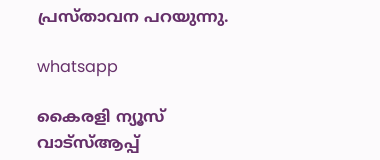പ്രസ്താവന പറയുന്നു.

whatsapp

കൈരളി ന്യൂസ് വാട്‌സ്ആപ്പ്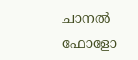ചാനല്‍ ഫോളോ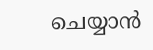ചെയ്യാന്‍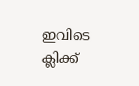ഇവിടെ ക്ലിക്ക്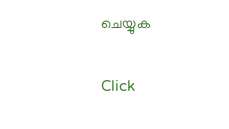ചെയ്യുക

Click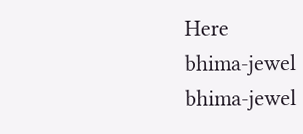Here
bhima-jewel
bhima-jewel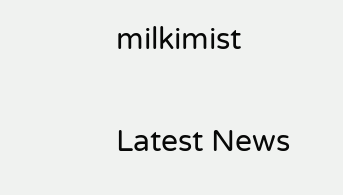milkimist

Latest News